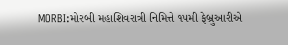MORBI:મોરબી મહાશિવરાત્રી નિમિત્તે ૧૫મી ફેબ્રુઆરીએ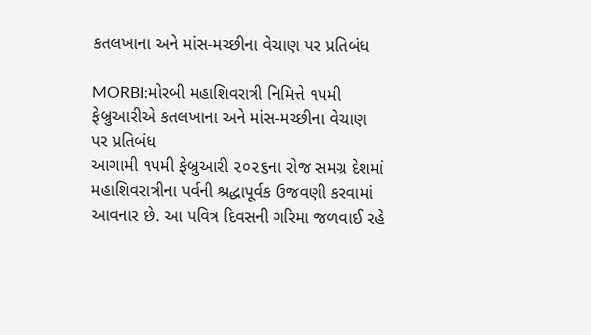કતલખાના અને માંસ-મચ્છીના વેચાણ પર પ્રતિબંધ

MORBI:મોરબી મહાશિવરાત્રી નિમિત્તે ૧૫મી ફેબ્રુઆરીએ કતલખાના અને માંસ-મચ્છીના વેચાણ પર પ્રતિબંધ
આગામી ૧૫મી ફેબ્રુઆરી ૨૦૨૬ના રોજ સમગ્ર દેશમાં મહાશિવરાત્રીના પર્વની શ્રદ્ધાપૂર્વક ઉજવણી કરવામાં આવનાર છે. આ પવિત્ર દિવસની ગરિમા જળવાઈ રહે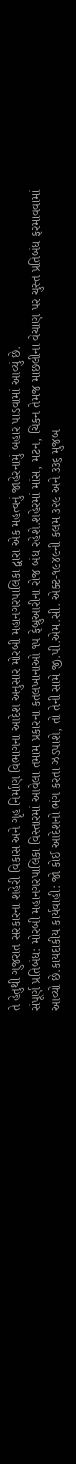તે હેતુથી ગુજરાત સરકારના શહેરી વિકાસ અને ગૃહ નિર્માણ વિભાગના આદેશ અનુસાર મોરબી મહાનગરપાલિકા દ્વારા એક મહત્વનું જાહેરનામું બહાર પાડવામાં આવ્યું છે.
સંપૂર્ણ પ્રતિબંધ: મોરબી મહાનગરપાલિકા વિસ્તારમાં આવેલા તમામ પ્રકારના કતલખાનાઓ ૧૫ ફેબ્રુઆરીના રોજ બંધ રહેશે.શહેરમાં માંસ, મટન, ચિકન તેમજ માછલીના વેચાણ પર ચુસ્ત પ્રતિબંધ ફરમાવવામાં આવ્યો છે.કાયદાકીય કાર્યવાહી: જો કોઈ આદેશનો ભંગ કરતા ઝડપાશે, તો તેની સામે જી.પી.એમ.સી. એક્ટ-૧૯૪૯ની કલમ ૩૨૯ અને ૩૩૬ મુજબ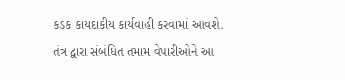કડક કાયદાકીય કાર્યવાહી કરવામાં આવશે.
તંત્ર દ્વારા સંબંધિત તમામ વેપારીઓને આ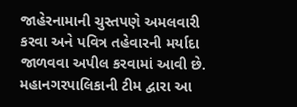જાહેરનામાની ચુસ્તપણે અમલવારી કરવા અને પવિત્ર તહેવારની મર્યાદા જાળવવા અપીલ કરવામાં આવી છે. મહાનગરપાલિકાની ટીમ દ્વારા આ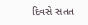દિવસે સતત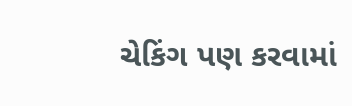ચેકિંગ પણ કરવામાં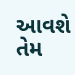આવશે તેમ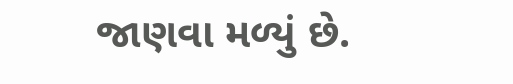જાણવા મળ્યું છે.